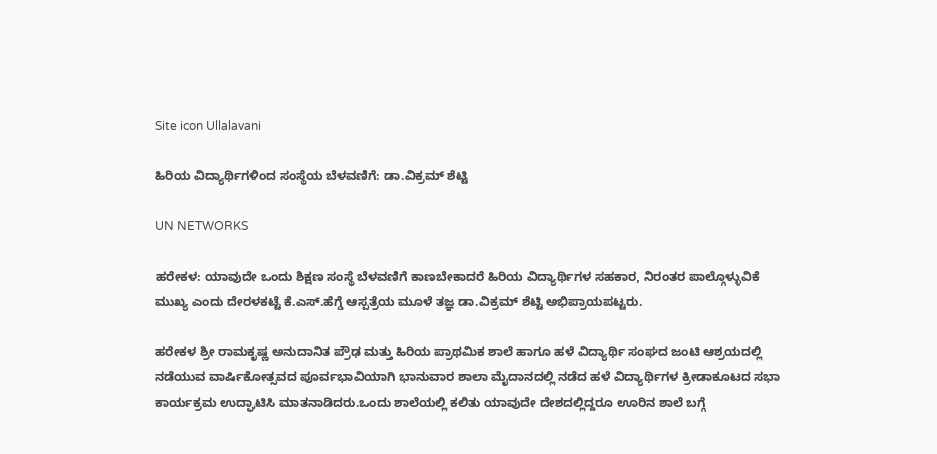Site icon Ullalavani

ಹಿರಿಯ ವಿದ್ಯಾರ್ಥಿಗಳಿಂದ ಸಂಸ್ಥೆಯ ಬೆಳವಣಿಗೆ: ಡಾ.ವಿಕ್ರಮ್ ಶೆಟ್ಟಿ

UN NETWORKS

ಹರೇಕಳ: ಯಾವುದೇ ಒಂದು ಶಿಕ್ಷಣ ಸಂಸ್ಥೆ ಬೆಳವಣಿಗೆ ಕಾಣಬೇಕಾದರೆ ಹಿರಿಯ ವಿದ್ಯಾರ್ಥಿಗಳ ಸಹಕಾರ, ನಿರಂತರ ಪಾಲ್ಗೊಳ್ಳುವಿಕೆ ಮುಖ್ಯ ಎಂದು ದೇರಳಕಟ್ಟೆ ಕೆ.ಎಸ್.ಹೆಗ್ಡೆ ಆಸ್ಪತ್ರೆಯ ಮೂಳೆ ತಜ್ಞ ಡಾ.ವಿಕ್ರಮ್ ಶೆಟ್ಟಿ ಅಭಿಪ್ರಾಯಪಟ್ಟರು.

ಹರೇಕಳ ಶ್ರೀ ರಾಮಕೃಷ್ಣ ಅನುದಾನಿತ ಪ್ರೌಢ ಮತ್ತು ಹಿರಿಯ ಪ್ರಾಥಮಿಕ ಶಾಲೆ ಹಾಗೂ ಹಳೆ ವಿದ್ಯಾರ್ಥಿ ಸಂಘದ ಜಂಟಿ ಆಶ್ರಯದಲ್ಲಿ ನಡೆಯುವ ವಾರ್ಷಿಕೋತ್ಸವದ ಪೂರ್ವಭಾವಿಯಾಗಿ ಭಾನುವಾರ ಶಾಲಾ ಮೈದಾನದಲ್ಲಿ ನಡೆದ ಹಳೆ ವಿದ್ಯಾರ್ಥಿಗಳ ಕ್ರೀಡಾಕೂಟದ ಸಭಾ ಕಾರ್ಯಕ್ರಮ ಉದ್ಘಾಟಿಸಿ ಮಾತನಾಡಿದರು.ಒಂದು ಶಾಲೆಯಲ್ಲಿ ಕಲಿತು ಯಾವುದೇ ದೇಶದಲ್ಲಿದ್ದರೂ ಊರಿನ ಶಾಲೆ ಬಗ್ಗೆ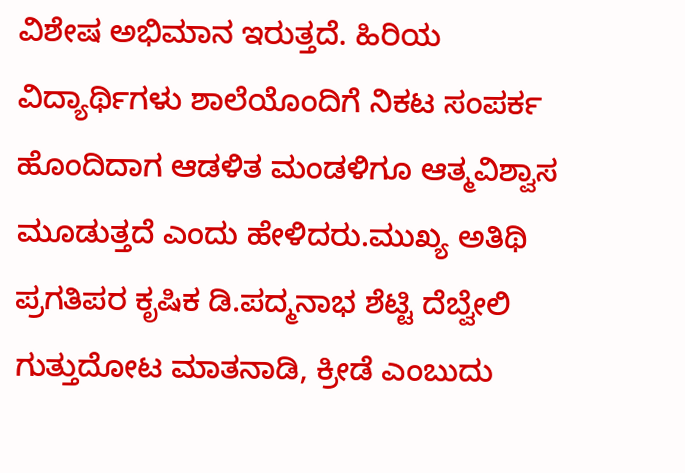ವಿಶೇಷ ಅಭಿಮಾನ ಇರುತ್ತದೆ. ಹಿರಿಯ ವಿದ್ಯಾರ್ಥಿಗಳು ಶಾಲೆಯೊಂದಿಗೆ ನಿಕಟ ಸಂಪರ್ಕ ಹೊಂದಿದಾಗ ಆಡಳಿತ ಮಂಡಳಿಗೂ ಆತ್ಮವಿಶ್ವಾಸ ಮೂಡುತ್ತದೆ ಎಂದು ಹೇಳಿದರು.ಮುಖ್ಯ ಅತಿಥಿ ಪ್ರಗತಿಪರ ಕೃಷಿಕ ಡಿ.ಪದ್ಮನಾಭ ಶೆಟ್ಟಿ ದೆಬ್ವೇಲಿ ಗುತ್ತುದೋಟ ಮಾತನಾಡಿ, ಕ್ರೀಡೆ ಎಂಬುದು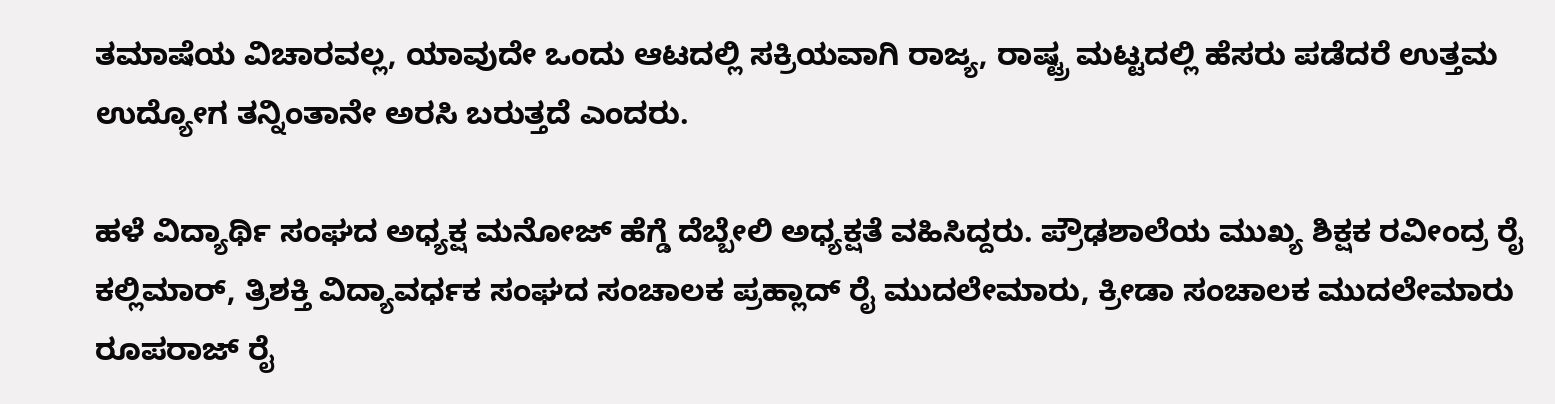ತಮಾಷೆಯ ವಿಚಾರವಲ್ಲ, ಯಾವುದೇ ಒಂದು ಆಟದಲ್ಲಿ ಸಕ್ರಿಯವಾಗಿ ರಾಜ್ಯ, ರಾಷ್ಟ್ರ ಮಟ್ಟದಲ್ಲಿ ಹೆಸರು ಪಡೆದರೆ ಉತ್ತಮ ಉದ್ಯೋಗ ತನ್ನಿಂತಾನೇ ಅರಸಿ ಬರುತ್ತದೆ ಎಂದರು.

ಹಳೆ ವಿದ್ಯಾರ್ಥಿ ಸಂಘದ ಅಧ್ಯಕ್ಷ ಮನೋಜ್ ಹೆಗ್ಡೆ ದೆಬ್ಬೇಲಿ ಅಧ್ಯಕ್ಷತೆ ವಹಿಸಿದ್ದರು. ಪ್ರೌಢಶಾಲೆಯ ಮುಖ್ಯ ಶಿಕ್ಷಕ ರವೀಂದ್ರ ರೈ ಕಲ್ಲಿಮಾರ್, ತ್ರಿಶಕ್ತಿ ವಿದ್ಯಾವರ್ಧಕ ಸಂಘದ ಸಂಚಾಲಕ ಪ್ರಹ್ಲಾದ್ ರೈ ಮುದಲೇಮಾರು, ಕ್ರೀಡಾ ಸಂಚಾಲಕ ಮುದಲೇಮಾರು ರೂಪರಾಜ್ ರೈ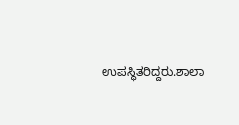ಉಪಸ್ಥಿತರಿದ್ದರು.ಶಾಲಾ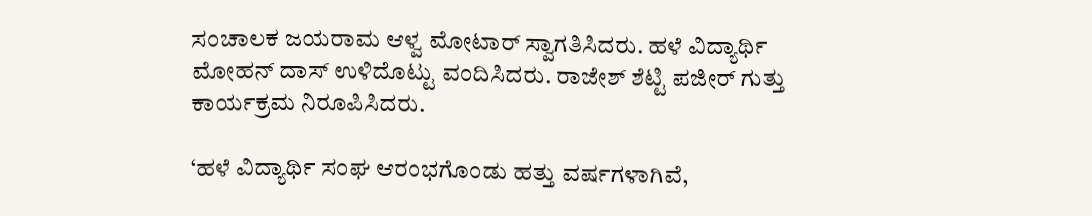ಸಂಚಾಲಕ ಜಯರಾಮ ಆಳ್ವ ಮೋಟಾರ್ ಸ್ವಾಗತಿಸಿದರು. ಹಳೆ ವಿದ್ಯಾರ್ಥಿ ಮೋಹನ್ ದಾಸ್ ಉಳಿದೊಟ್ಟು ವಂದಿಸಿದರು. ರಾಜೇಶ್ ಶೆಟ್ಟಿ ಪಜೀರ್ ಗುತ್ತು ಕಾರ್ಯಕ್ರಮ ನಿರೂಪಿಸಿದರು.

‘ಹಳೆ ವಿದ್ಯಾರ್ಥಿ ಸಂಘ ಆರಂಭಗೊಂಡು ಹತ್ತು ವರ್ಷಗಳಾಗಿವೆ,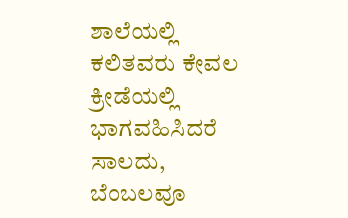ಶಾಲೆಯಲ್ಲಿ ಕಲಿತವರು ಕೇವಲ ಕ್ರೀಡೆಯಲ್ಲಿ ಭಾಗವಹಿಸಿದರೆ ಸಾಲದು, ಬೆಂಬಲವೂ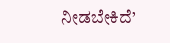ನೀಡಬೇಕಿದೆ’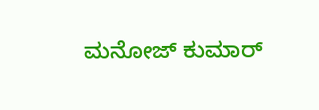ಮನೋಜ್ ಕುಮಾರ್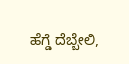ಹೆಗ್ಡೆ ದೆಬ್ಬೇಲಿ,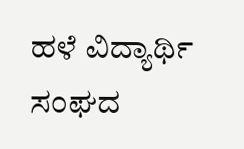ಹಳೆ ವಿದ್ಯಾರ್ಥಿ ಸಂಘದ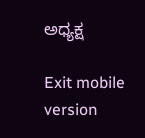ಅಧ್ಯಕ್ಷ

Exit mobile version